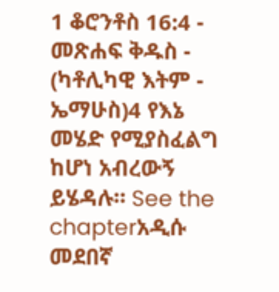1 ቆሮንቶስ 16:4 - መጽሐፍ ቅዱስ - (ካቶሊካዊ እትም - ኤማሁስ)4 የእኔ መሄድ የሚያስፈልግ ከሆነ አብረውኝ ይሄዳሉ። See the chapterአዲሱ መደበኛ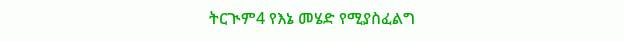ትርጒም4 የእኔ መሄድ የሚያስፈልግ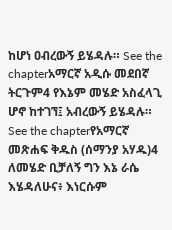ከሆነ ዐብረውኝ ይሄዳሉ። See the chapterአማርኛ አዲሱ መደበኛ ትርጉም4 የእኔም መሄድ አስፈላጊ ሆኖ ከተገኘ፤ አብረውኝ ይሄዳሉ። See the chapterየአማርኛ መጽሐፍ ቅዱስ (ሰማንያ አሃዱ)4 ለመሄድ ቢቻለኝ ግን እኔ ራሴ እሄዳለሁና፥ እነርሱም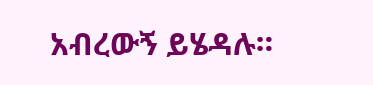አብረውኝ ይሄዳሉ።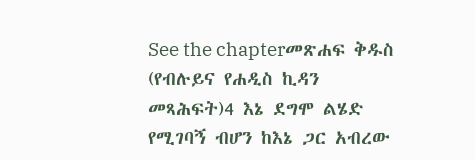See the chapterመጽሐፍ ቅዱስ (የብሉይና የሐዲስ ኪዳን መጻሕፍት)4 እኔ ደግሞ ልሄድ የሚገባኝ ብሆን ከእኔ ጋር አብረው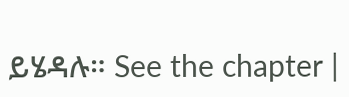ይሄዳሉ። See the chapter |